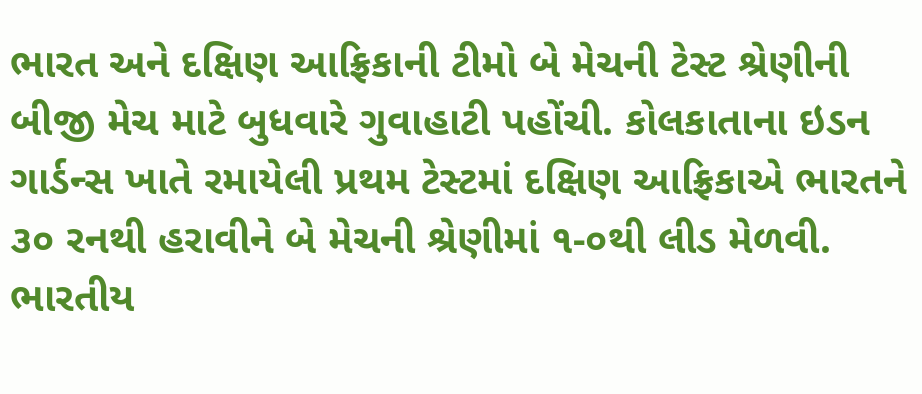ભારત અને દક્ષિણ આફ્રિકાની ટીમો બે મેચની ટેસ્ટ શ્રેણીની બીજી મેચ માટે બુધવારે ગુવાહાટી પહોંચી. કોલકાતાના ઇડન ગાર્ડન્સ ખાતે રમાયેલી પ્રથમ ટેસ્ટમાં દક્ષિણ આફ્રિકાએ ભારતને ૩૦ રનથી હરાવીને બે મેચની શ્રેણીમાં ૧-૦થી લીડ મેળવી. ભારતીય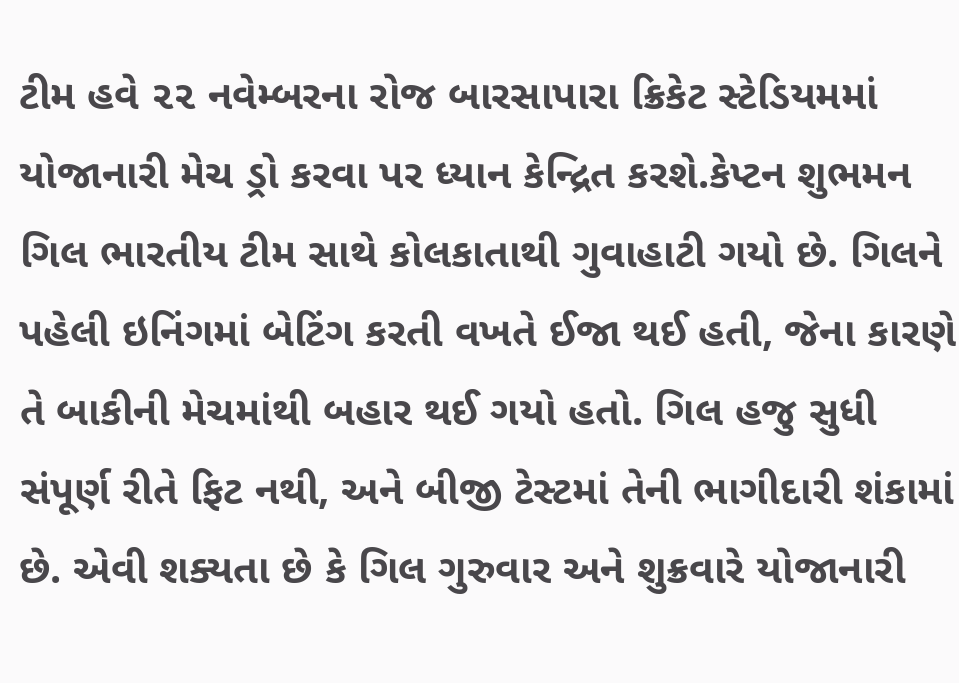ટીમ હવે ૨૨ નવેમ્બરના રોજ બારસાપારા ક્રિકેટ સ્ટેડિયમમાં યોજાનારી મેચ ડ્રો કરવા પર ધ્યાન કેન્દ્રિત કરશે.કેપ્ટન શુભમન ગિલ ભારતીય ટીમ સાથે કોલકાતાથી ગુવાહાટી ગયો છે. ગિલને પહેલી ઇનિંગમાં બેટિંગ કરતી વખતે ઈજા થઈ હતી, જેના કારણે તે બાકીની મેચમાંથી બહાર થઈ ગયો હતો. ગિલ હજુ સુધી સંપૂર્ણ રીતે ફિટ નથી, અને બીજી ટેસ્ટમાં તેની ભાગીદારી શંકામાં છે. એવી શક્યતા છે કે ગિલ ગુરુવાર અને શુક્રવારે યોજાનારી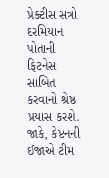પ્રેક્ટીસ સત્રો દરમિયાન પોતાની ફિટનેસ સાબિત કરવાનો શ્રેષ્ઠ પ્રયાસ કરશે. જાકે, કેપ્ટનની ઈજાએ ટીમ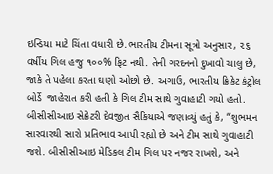ઇન્ડિયા માટે ચિંતા વધારી છે.ભારતીય ટીમના સૂત્રો અનુસાર, ૨૬ વર્ષીય ગિલ હજુ ૧૦૦% ફિટ નથી. તેની ગરદનનો દુખાવો ચાલુ છે, જાકે તે પહેલા કરતા ઘણો ઓછો છે. અગાઉ, ભારતીય ક્રિકેટ કંટ્રોલ બોર્ડે  જાહેરાત કરી હતી કે ગિલ ટીમ સાથે ગુવાહાટી ગયો હતો. બીસીસીઆઇ સેક્રેટરી દેવજીત સૈકિયાએ જણાવ્યું હતું કે, “શુભમન સારવારથી સારો પ્રતિભાવ આપી રહ્યો છે અને ટીમ સાથે ગુવાહાટી જશે. બીસીસીઆઇ મેડિકલ ટીમ ગિલ પર નજર રાખશે, અને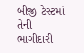બીજી ટેસ્ટમાં તેની ભાગીદારી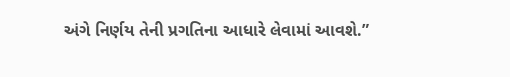અંગે નિર્ણય તેની પ્રગતિના આધારે લેવામાં આવશે.”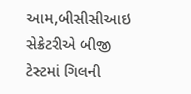આમ,બીસીસીઆઇ સેક્રેટરીએ બીજી ટેસ્ટમાં ગિલની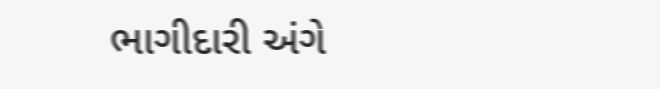ભાગીદારી અંગે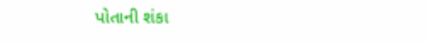પોતાની શંકા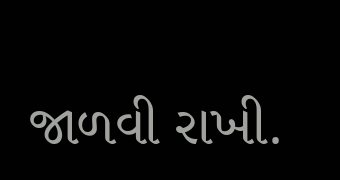જાળવી રાખી.